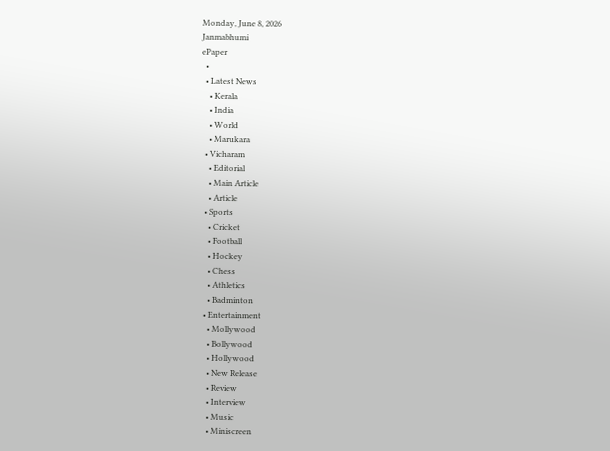Monday, June 8, 2026
Janmabhumi
ePaper
  •
  • Latest News
    • Kerala
    • India
    • World
    • Marukara
  • Vicharam
    • Editorial
    • Main Article
    • Article
  • Sports
    • Cricket
    • Football
    • Hockey
    • Chess
    • Athletics
    • Badminton
  • Entertainment
    • Mollywood
    • Bollywood
    • Hollywood
    • New Release
    • Review
    • Interview
    • Music
    • Miniscreen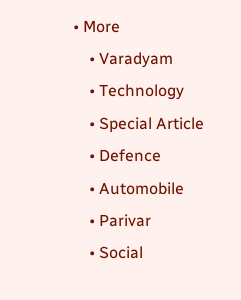• More
    • Varadyam
    • Technology
    • Special Article
    • Defence
    • Automobile
    • Parivar
    • Social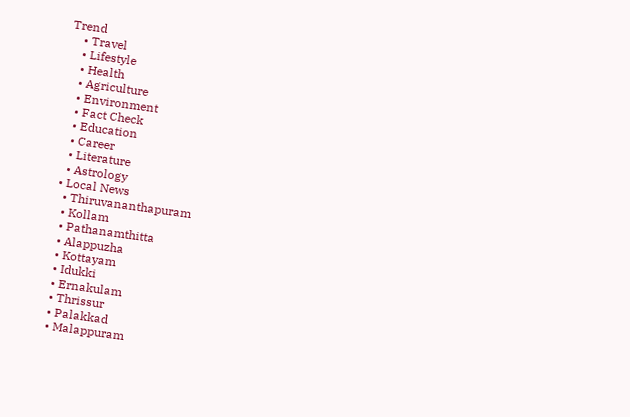Trend
    • Travel
    • Lifestyle
    • Health
    • Agriculture
    • Environment
    • Fact Check
    • Education
    • Career
    • Literature
    • Astrology
  • Local News
    • Thiruvananthapuram
    • Kollam
    • Pathanamthitta
    • Alappuzha
    • Kottayam
    • Idukki
    • Ernakulam
    • Thrissur
    • Palakkad
    • Malappuram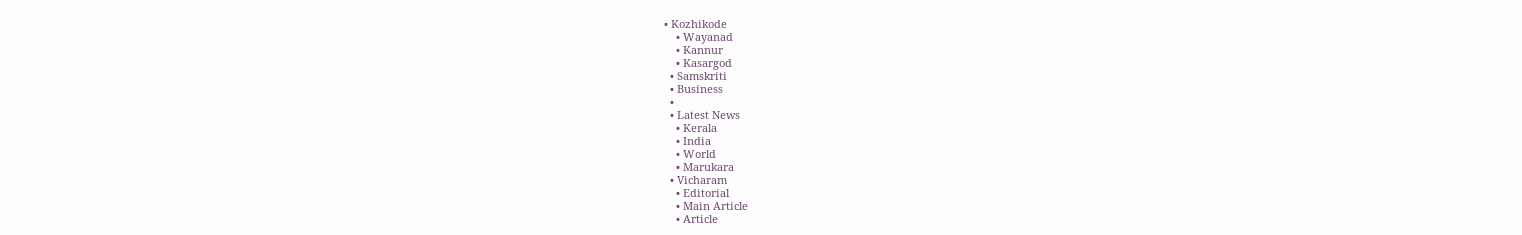• Kozhikode
    • Wayanad
    • Kannur
    • Kasargod
  • Samskriti
  • Business
  •
  • Latest News
    • Kerala
    • India
    • World
    • Marukara
  • Vicharam
    • Editorial
    • Main Article
    • Article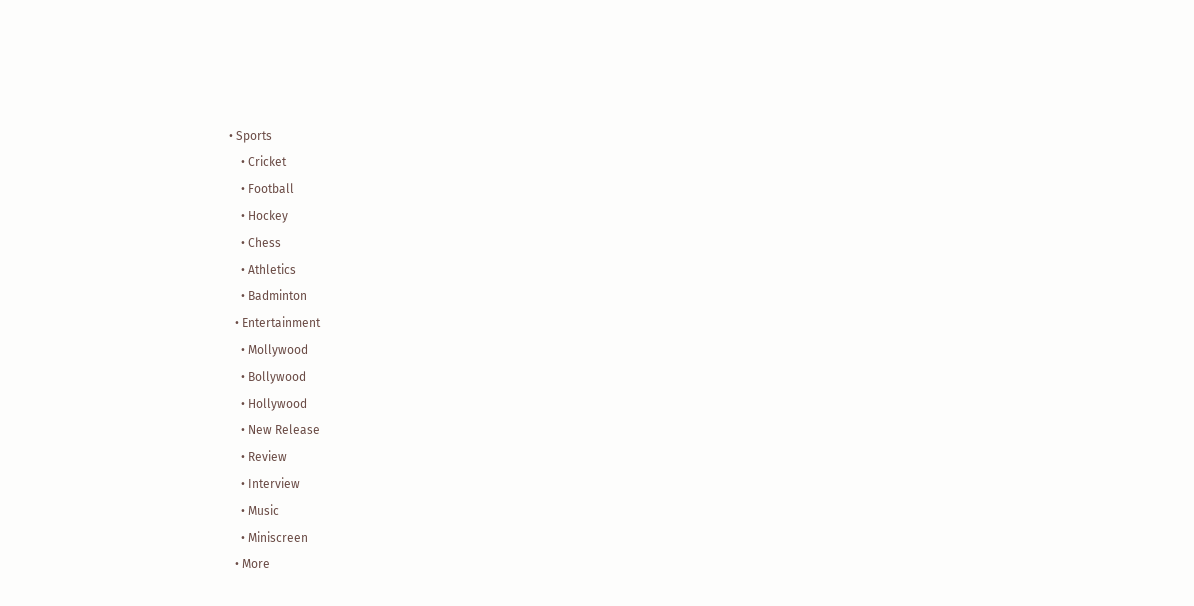• Sports
    • Cricket
    • Football
    • Hockey
    • Chess
    • Athletics
    • Badminton
  • Entertainment
    • Mollywood
    • Bollywood
    • Hollywood
    • New Release
    • Review
    • Interview
    • Music
    • Miniscreen
  • More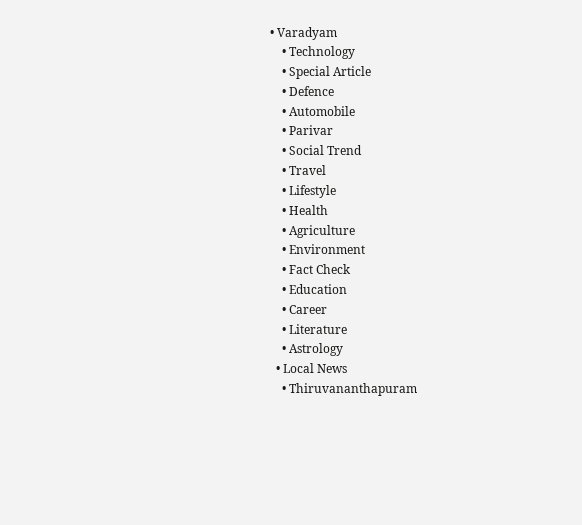• Varadyam
    • Technology
    • Special Article
    • Defence
    • Automobile
    • Parivar
    • Social Trend
    • Travel
    • Lifestyle
    • Health
    • Agriculture
    • Environment
    • Fact Check
    • Education
    • Career
    • Literature
    • Astrology
  • Local News
    • Thiruvananthapuram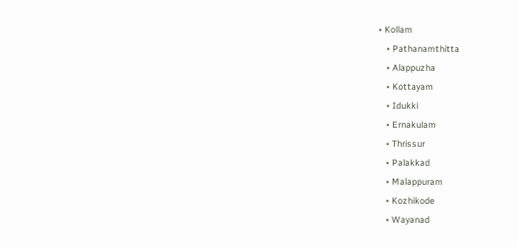• Kollam
    • Pathanamthitta
    • Alappuzha
    • Kottayam
    • Idukki
    • Ernakulam
    • Thrissur
    • Palakkad
    • Malappuram
    • Kozhikode
    • Wayanad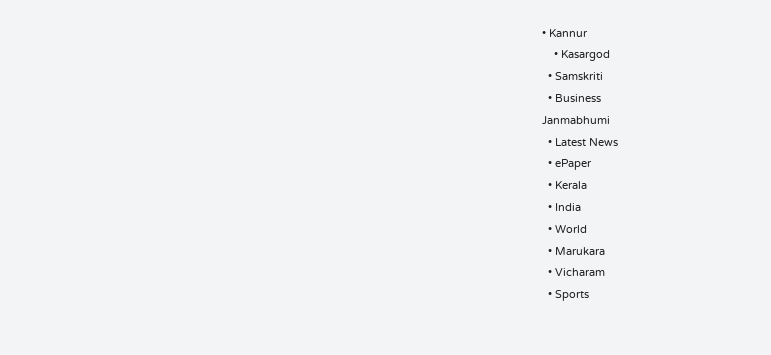• Kannur
    • Kasargod
  • Samskriti
  • Business
Janmabhumi
  • Latest News
  • ePaper
  • Kerala
  • India
  • World
  • Marukara
  • Vicharam
  • Sports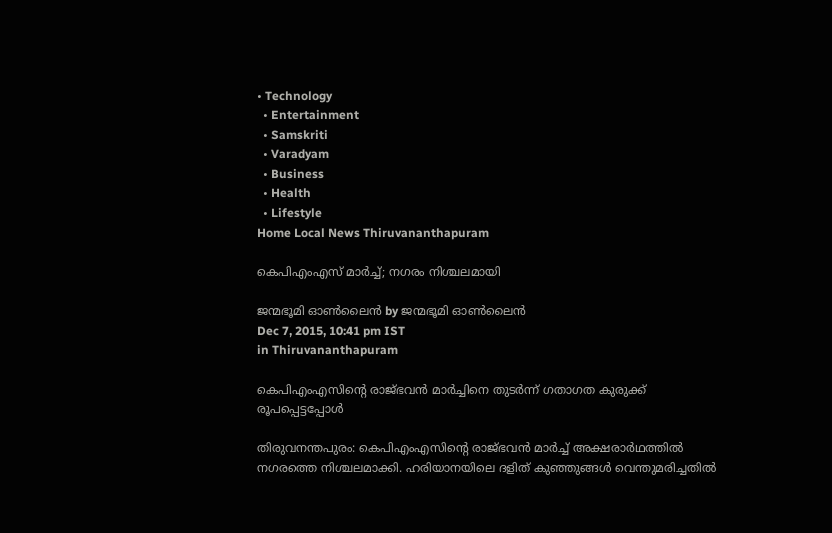• Technology
  • Entertainment
  • Samskriti
  • Varadyam
  • Business
  • Health
  • Lifestyle
Home Local News Thiruvananthapuram

കെപിഎംഎസ് മാര്‍ച്ച്; നഗരം നിശ്ചലമായി

ജന്മഭൂമി ഓണ്‍ലൈന്‍ by ജന്മഭൂമി ഓണ്‍ലൈന്‍
Dec 7, 2015, 10:41 pm IST
in Thiruvananthapuram

കെപിഎംഎസിന്റെ രാജ്ഭവന്‍ മാര്‍ച്ചിനെ തുടര്‍ന്ന് ഗതാഗത കുരുക്ക് രൂപപ്പെട്ടപ്പോള്‍

തിരുവനന്തപുരം: കെപിഎംഎസിന്റെ രാജ്ഭവന്‍ മാര്‍ച്ച് അക്ഷരാര്‍ഥത്തില്‍ നഗരത്തെ നിശ്ചലമാക്കി. ഹരിയാനയിലെ ദളിത് കുഞ്ഞുങ്ങള്‍ വെന്തുമരിച്ചതില്‍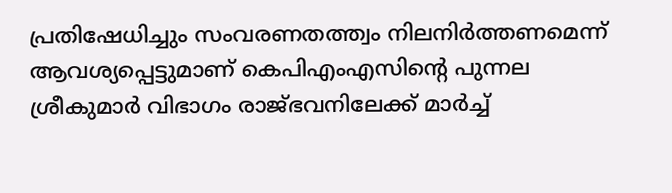പ്രതിഷേധിച്ചും സംവരണതത്ത്വം നിലനിര്‍ത്തണമെന്ന് ആവശ്യപ്പെട്ടുമാണ് കെപിഎംഎസിന്റെ പുന്നല ശ്രീകുമാര്‍ വിഭാഗം രാജ്ഭവനിലേക്ക് മാര്‍ച്ച്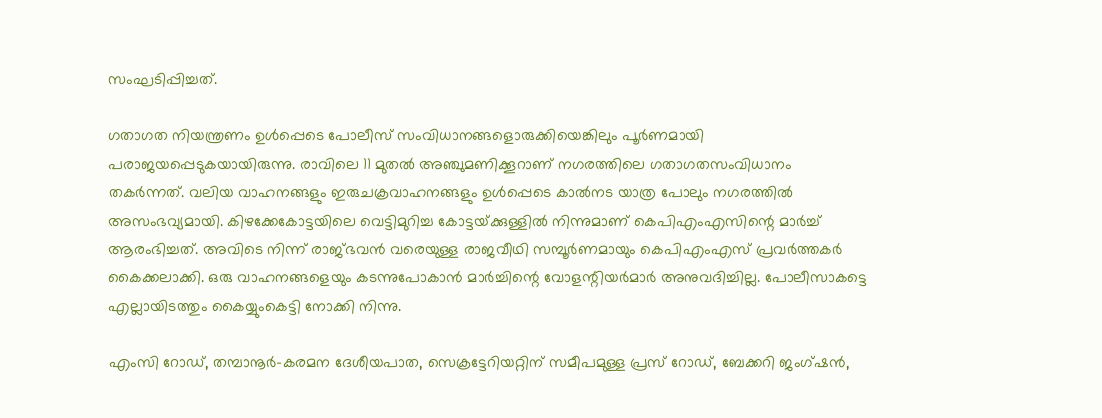സംഘടിപ്പിച്ചത്.

ഗതാഗത നിയന്ത്രണം ഉള്‍പ്പെടെ പോലീസ് സംവിധാനങ്ങളൊരുക്കിയെങ്കിലും പൂര്‍ണമായി പരാജയപ്പെടുകയായിരുന്നു. രാവിലെ 11 മുതല്‍ അഞ്ചുമണിക്കൂറാണ് നഗരത്തിലെ ഗതാഗതസംവിധാനം തകര്‍ന്നത്. വലിയ വാഹനങ്ങളും ഇരുചക്രവാഹനങ്ങളും ഉള്‍പ്പെടെ കാല്‍നട യാത്ര പോലും നഗരത്തില്‍ അസംഭവ്യമായി. കിഴക്കേകോട്ടയിലെ വെട്ടിമുറിച്ച കോട്ടയ്‌ക്കുള്ളില്‍ നിന്നുമാണ് കെപിഎംഎസിന്റെ മാര്‍ച്ച് ആരംഭിച്ചത്. അവിടെ നിന്ന് രാജ്ഭവന്‍ വരെയുള്ള രാജവീഥി സമ്പൂര്‍ണമായും കെപിഎംഎസ് പ്രവര്‍ത്തകര്‍ കൈക്കലാക്കി. ഒരു വാഹനങ്ങളെയും കടന്നുപോകാന്‍ മാര്‍ച്ചിന്റെ വോളന്റിയര്‍മാര്‍ അനുവദിച്ചില്ല. പോലീസാകട്ടെ എല്ലായിടത്തും കൈയ്യുംകെട്ടി നോക്കി നിന്നു.

എംസി റോഡ്, തമ്പാനൂര്‍-കരമന ദേശീയപാത, സെക്രട്ടേറിയറ്റിന് സമീപമുള്ള പ്രസ് റോഡ്, ബേക്കറി ജംഗ്ഷന്‍,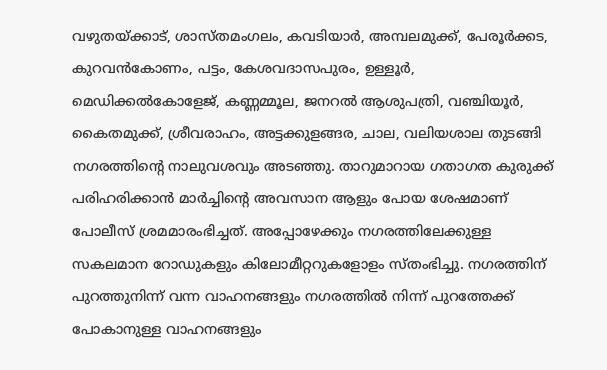വഴുതയ്‌ക്കാട്, ശാസ്തമംഗലം, കവടിയാര്‍, അമ്പലമുക്ക്, പേരൂര്‍ക്കട, കുറവന്‍കോണം, പട്ടം, കേശവദാസപുരം, ഉള്ളൂര്‍, മെഡിക്കല്‍കോളേജ്, കണ്ണമ്മൂല, ജനറല്‍ ആശുപത്രി, വഞ്ചിയൂര്‍, കൈതമുക്ക്, ശ്രീവരാഹം, അട്ടക്കുളങ്ങര, ചാല, വലിയശാല തുടങ്ങി നഗരത്തിന്റെ നാലുവശവും അടഞ്ഞു. താറുമാറായ ഗതാഗത കുരുക്ക് പരിഹരിക്കാന്‍ മാര്‍ച്ചിന്റെ അവസാന ആളും പോയ ശേഷമാണ് പോലീസ് ശ്രമമാരംഭിച്ചത്. അപ്പോഴേക്കും നഗരത്തിലേക്കുള്ള സകലമാന റോഡുകളും കിലോമീറ്ററുകളോളം സ്തംഭിച്ചു. നഗരത്തിന് പുറത്തുനിന്ന് വന്ന വാഹനങ്ങളും നഗരത്തില്‍ നിന്ന് പുറത്തേക്ക് പോകാനുള്ള വാഹനങ്ങളും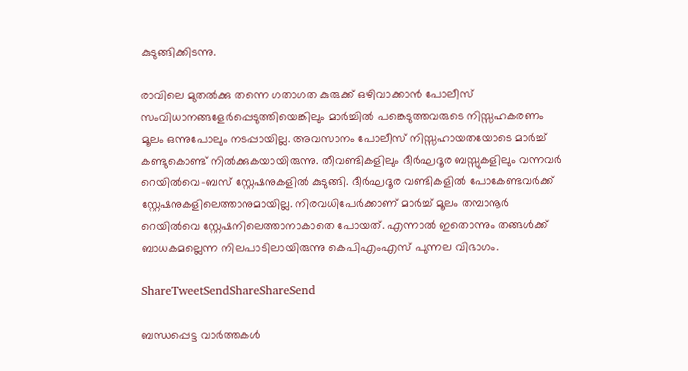കുടുങ്ങിക്കിടന്നു.

രാവിലെ മുതല്‍ക്കു തന്നെ ഗതാഗത കുരുക്ക് ഒഴിവാക്കാന്‍ പോലീസ് സംവിധാനങ്ങളേര്‍പ്പെടുത്തിയെങ്കിലും മാര്‍ച്ചില്‍ പങ്കെടുത്തവരുടെ നിസ്സഹകരണം മൂലം ഒന്നുപോലും നടപ്പായില്ല. അവസാനം പോലീസ് നിസ്സഹായതയോടെ മാര്‍ച്ച് കണ്ടുകൊണ്ട് നില്‍ക്കുകയായിരുന്നു. തീവണ്ടികളിലും ദീര്‍ഘദൂര ബസ്സുകളിലും വന്നവര്‍ റെയില്‍വെ-ബസ് സ്റ്റേഷനുകളില്‍ കുടുങ്ങി. ദീര്‍ഘദൂര വണ്ടികളില്‍ പോകേണ്ടവര്‍ക്ക് സ്റ്റേഷനുകളിലെത്താനുമായില്ല. നിരവധിപേര്‍ക്കാണ് മാര്‍ച്ച് മൂലം തമ്പാനൂര്‍ റെയില്‍വെ സ്റ്റേഷനിലെത്താനാകാതെ പോയത്. എന്നാല്‍ ഇതൊന്നും തങ്ങള്‍ക്ക് ബാധകമല്ലെന്ന നിലപാടിലായിരുന്നു കെപിഎംഎസ് പുന്നല വിഭാഗം.

ShareTweetSendShareShareSend

ബന്ധപ്പെട്ട വാര്‍ത്തകള്‍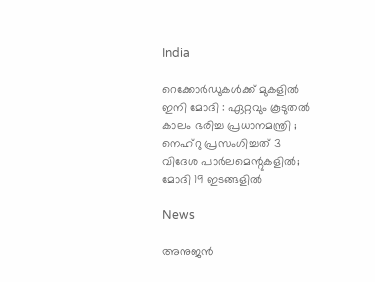India

റെക്കോർഡുകൾക്ക് മുകളിൽ ഇനി മോദി : ഏറ്റവും കൂടുതൽ കാലം ഭരിച്ച പ്രധാനമന്ത്രി ; നെഹ്‌റു പ്രസംഗിച്ചത് 3 വിദേശ പാർലമെന്റുകളിൽ; മോദി 19 ഇടങ്ങളിൽ

News

അനുജന്‍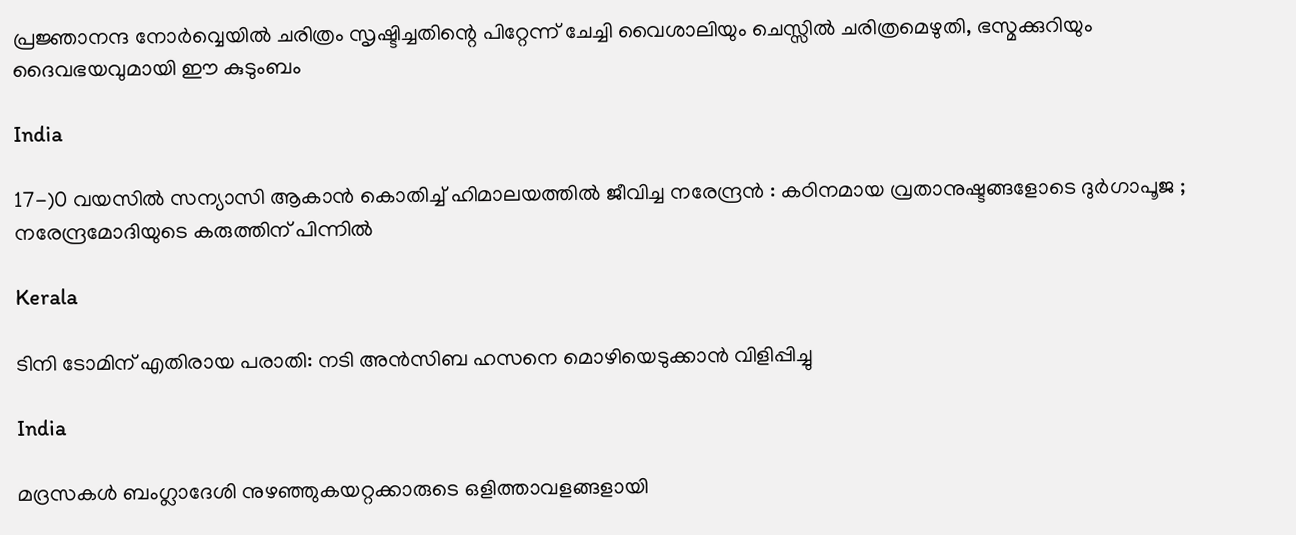പ്രജ്ഞാനന്ദ നോര്‍വ്വെയില്‍ ചരിത്രം സൃഷ്ടിച്ചതിന്റെ പിറ്റേന്ന് ചേച്ചി വൈശാലിയും ചെസ്സില്‍ ചരിത്രമെഴുതി, ഭസ്മക്കുറിയും ദൈവഭയവുമായി ഈ കുടുംബം

India

17-)0 വയസിൽ സന്യാസി ആകാൻ കൊതിച്ച് ഹിമാലയത്തിൽ ജീവിച്ച നരേന്ദ്രൻ : കഠിനമായ വ്രതാനുഷ്ടങ്ങളോടെ ദുർഗാപൂജ ; നരേന്ദ്രമോദിയുടെ കരുത്തിന് പിന്നിൽ

Kerala

ടിനി ടോമിന് എതിരായ പരാതി: നടി അന്‍സിബ ഹസനെ മൊഴിയെടുക്കാന്‍ വിളിപ്പിച്ചു

India

മദ്രസകള്‍ ബംഗ്ലാദേശി നുഴഞ്ഞുകയറ്റക്കാരുടെ ഒളിത്താവളങ്ങളായി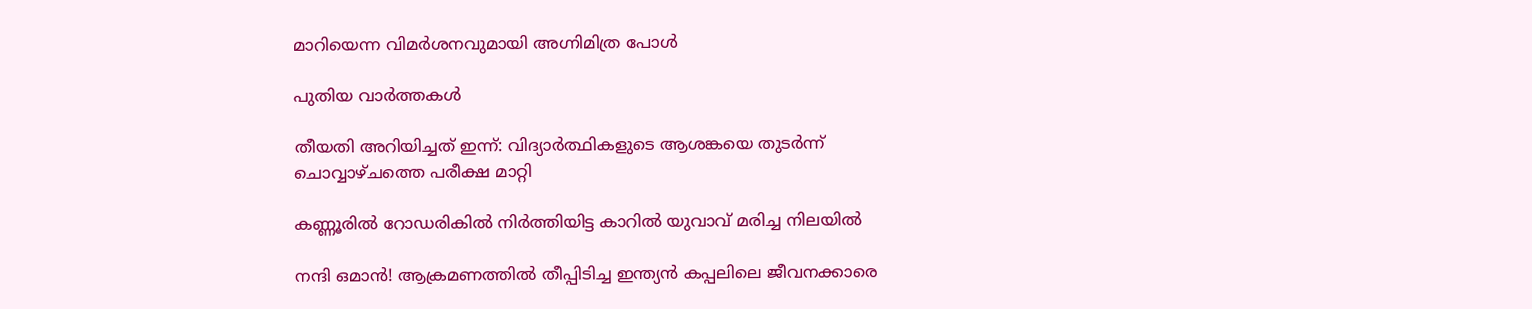മാറിയെന്ന വിമര്‍ശനവുമായി അഗ്നിമിത്ര പോള്‍

പുതിയ വാര്‍ത്തകള്‍

തീയതി അറിയിച്ചത് ഇന്ന്: വിദ്യാര്‍ത്ഥികളുടെ ആശങ്കയെ തുടര്‍ന്ന് ചൊവ്വാഴ്ചത്തെ പരീക്ഷ മാറ്റി

കണ്ണൂരില്‍ റോഡരികില്‍ നിര്‍ത്തിയിട്ട കാറില്‍ യുവാവ് മരിച്ച നിലയില്‍

നന്ദി ഒമാന്‍! ആക്രമണത്തില്‍ തീപ്പിടിച്ച ഇന്ത്യന്‍ കപ്പലിലെ ജീവനക്കാരെ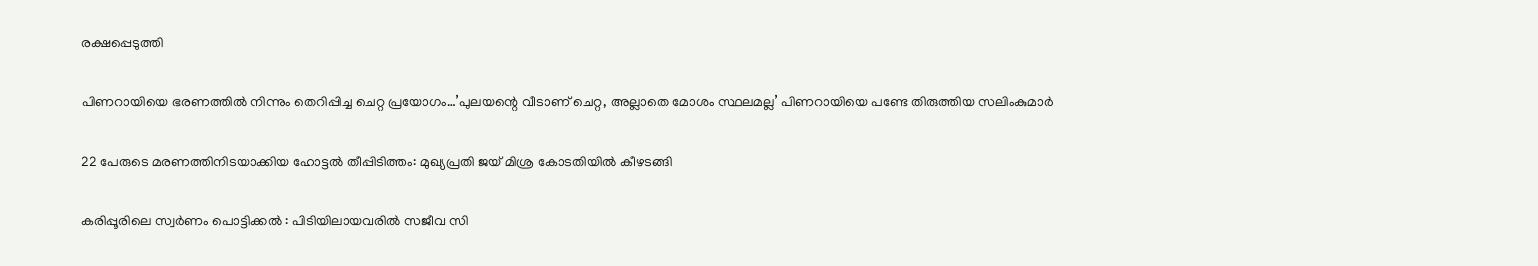രക്ഷപ്പെടുത്തി

പിണറായിയെ ഭരണത്തില്‍ നിന്നും തെറിപ്പിച്ച ചെറ്റ പ്രയോഗം…’പുലയന്റെ വീടാണ് ചെറ്റ, അല്ലാതെ മോശം സ്ഥലമല്ല’ പിണറായിയെ പണ്ടേ തിരുത്തിയ സലിംകുമാര്‍

22 പേരുടെ മരണത്തിനിടയാക്കിയ ഹോട്ടല്‍ തീപ്പിടിത്തം: മുഖ്യപ്രതി ജയ് മിശ്ര കോടതിയില്‍ കീഴടങ്ങി

കരിപ്പൂരിലെ സ്വര്‍ണം പൊട്ടിക്കല്‍ : പിടിയിലായവരില്‍ സജീവ സി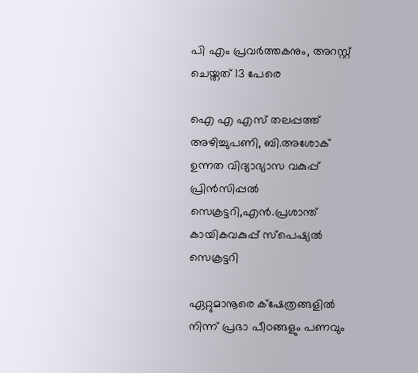പി എം പ്രവര്‍ത്തകനും, അറസ്റ്റ് ചെയ്തത് 13 പേരെ

ഐ എ എസ് തലപ്പത്ത് അഴിച്ചുപണി, ബി.അശോക് ഉന്നത വിദ്യാഭ്യാസ വകുപ്പ് പ്രിന്‍സിപ്പല്‍ സെക്രട്ടറി,എന്‍.പ്രശാന്ത് കായികവകുപ്പ് സ്‌പെഷ്യല്‍ സെക്രട്ടറി

ഏറ്റുമാനൂരെ ക്‌ഷേത്രങ്ങളില്‍ നിന്ന് പ്രഭാ പീഠങ്ങളും പണവും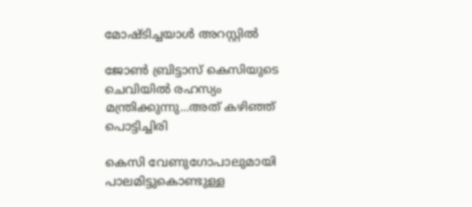മോഷ്ടിച്ചയാള്‍ അറസ്റ്റില്‍

ജോണ്‍ ബ്രിട്ടാസ് കെസിയുടെ ചെവിയില്‍ രഹസ്യം മന്ത്രിക്കുന്നു...അത് കഴിഞ്ഞ് പൊട്ടിച്ചിരി

കെസി വേണുഗോപാലുമായി പാലമിട്ടുകൊണ്ടുള്ള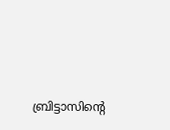ബ്രിട്ടാസിന്റെ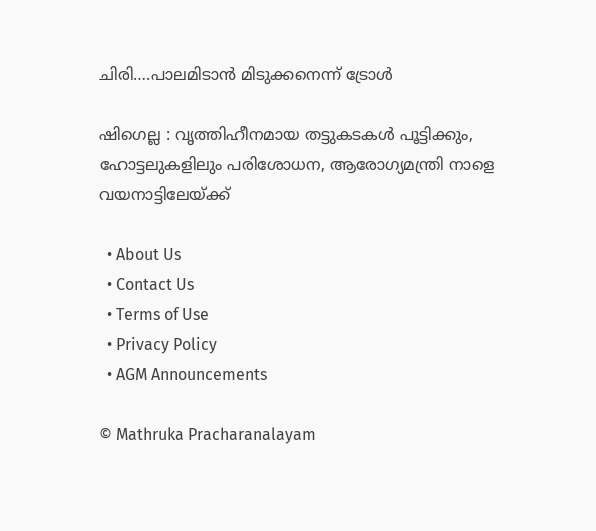ചിരി….പാലമിടാന്‍ മിടുക്കനെന്ന് ട്രോള്‍

ഷിഗെല്ല : വൃത്തിഹീനമായ തട്ടുകടകള്‍ പൂട്ടിക്കും, ഹോട്ടലുകളിലും പരിശോധന, ആരോഗ്യമന്ത്രി നാളെ വയനാട്ടിലേയ്‌ക്ക്

  • About Us
  • Contact Us
  • Terms of Use
  • Privacy Policy
  • AGM Announcements

© Mathruka Pracharanalayam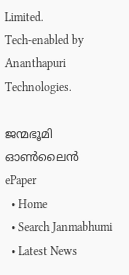Limited.
Tech-enabled by Ananthapuri Technologies.

ജന്മഭൂമി ഓണ്‍ലൈന്‍
ePaper
  • Home
  • Search Janmabhumi
  • Latest News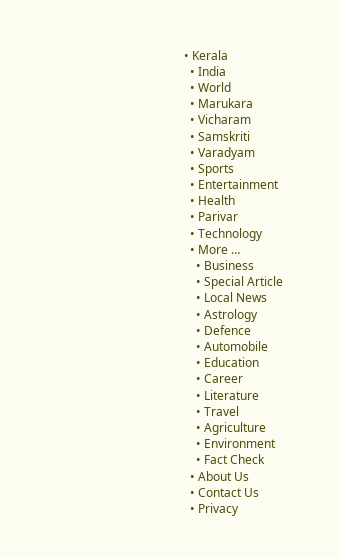• Kerala
  • India
  • World
  • Marukara
  • Vicharam
  • Samskriti
  • Varadyam
  • Sports
  • Entertainment
  • Health
  • Parivar
  • Technology
  • More …
    • Business
    • Special Article
    • Local News
    • Astrology
    • Defence
    • Automobile
    • Education
    • Career
    • Literature
    • Travel
    • Agriculture
    • Environment
    • Fact Check
  • About Us
  • Contact Us
  • Privacy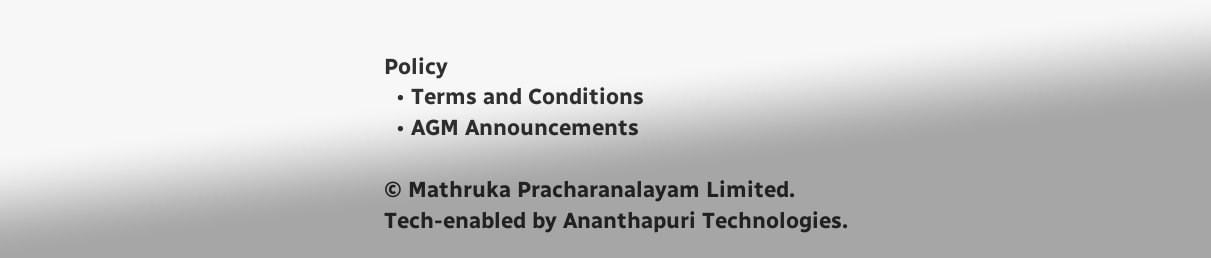Policy
  • Terms and Conditions
  • AGM Announcements

© Mathruka Pracharanalayam Limited.
Tech-enabled by Ananthapuri Technologies.